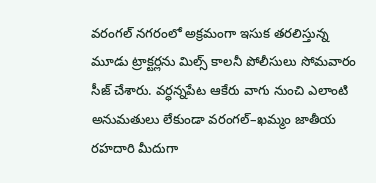వరంగల్ నగరంలో అక్రమంగా ఇసుక తరలిస్తున్న మూడు ట్రాక్టర్లను మిల్స్ కాలనీ పోలీసులు సోమవారం సీజ్ చేశారు. వర్ధన్నపేట ఆకేరు వాగు నుంచి ఎలాంటి అనుమతులు లేకుండా వరంగల్–ఖమ్మం జాతీయ రహదారి మీదుగా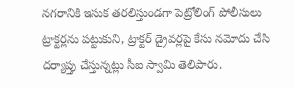నగరానికి ఇసుక తరలిస్తుండగా పెట్రోలింగ్ పోలీసులు ట్రాక్టర్లను పట్టుకుని, ట్రాక్టర్ డ్రైవర్లపై కేసు నమోదు చేసి దర్యాప్తు చేస్తున్నట్లు సీఐ స్వామి తెలిపారు.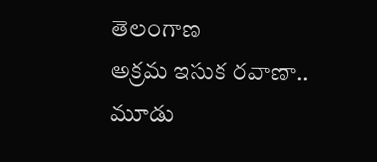తెలంగాణ
అక్రమ ఇసుక రవాణా.. మూడు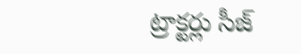ట్రాక్టర్లు సీజ్